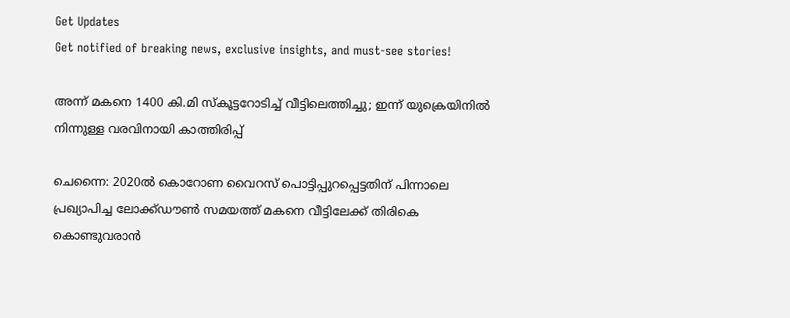Get Updates
Get notified of breaking news, exclusive insights, and must-see stories!

അന്ന് മകനെ 1400 കി.മി സ്‌കൂട്ടറോടിച്ച് വീട്ടിലെത്തിച്ചു; ഇന്ന് യുക്രെയിനില്‍ നിന്നുള്ള വരവിനായി കാത്തിരിപ്പ്

ചെന്നൈ: 2020ല്‍ കൊറോണ വൈറസ് പൊട്ടിപ്പുറപ്പെട്ടതിന് പിന്നാലെ പ്രഖ്യാപിച്ച ലോക്ക്ഡൗണ്‍ സമയത്ത് മകനെ വീട്ടിലേക്ക് തിരികെ കൊണ്ടുവരാന്‍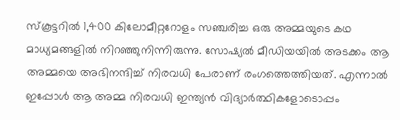സ്‌കൂട്ടറില്‍ 1,400 കിലോമീറ്ററോളം സഞ്ചരിച്ച ഒരു അമ്മയുടെ കഥ മാധ്യമങ്ങളില്‍ നിറഞ്ഞുനിന്നിരുന്നു. സോഷ്യല്‍ മീഡിയയില്‍ അടക്കം ആ അമ്മയെ അഭിനന്ദിച്ച് നിരവധി പേരാണ് രംഗത്തെത്തിയത്. എന്നാല്‍ ഇപ്പോള്‍ ആ അമ്മ നിരവധി ഇന്ത്യന്‍ വിദ്യാര്‍ത്ഥികളോടൊപ്പം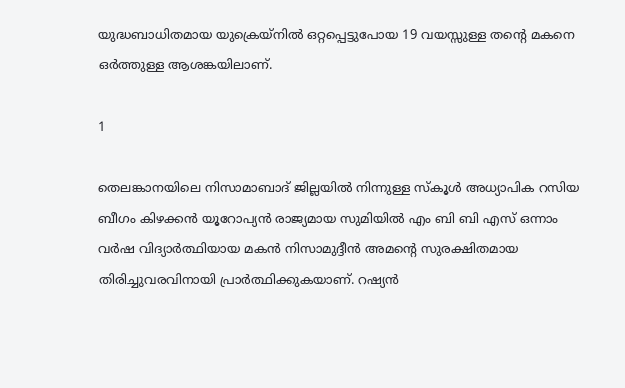യുദ്ധബാധിതമായ യുക്രെയ്‌നില്‍ ഒറ്റപ്പെട്ടുപോയ 19 വയസ്സുള്ള തന്റെ മകനെ ഒര്‍ത്തുള്ള ആശങ്കയിലാണ്.

1

തെലങ്കാനയിലെ നിസാമാബാദ് ജില്ലയില്‍ നിന്നുള്ള സ്‌കൂള്‍ അധ്യാപിക റസിയ ബീഗം കിഴക്കന്‍ യൂറോപ്യന്‍ രാജ്യമായ സുമിയില്‍ എം ബി ബി എസ് ഒന്നാം വര്‍ഷ വിദ്യാര്‍ത്ഥിയായ മകന്‍ നിസാമുദ്ദീന്‍ അമന്റെ സുരക്ഷിതമായ തിരിച്ചുവരവിനായി പ്രാര്‍ത്ഥിക്കുകയാണ്. റഷ്യന്‍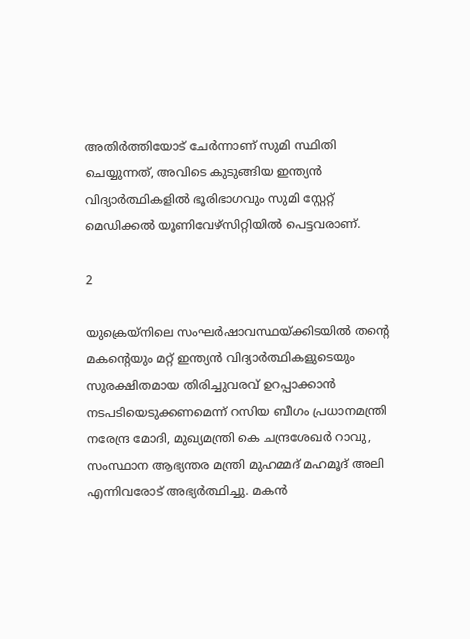അതിര്‍ത്തിയോട് ചേര്‍ന്നാണ് സുമി സ്ഥിതി ചെയ്യുന്നത്, അവിടെ കുടുങ്ങിയ ഇന്ത്യന്‍ വിദ്യാര്‍ത്ഥികളില്‍ ഭൂരിഭാഗവും സുമി സ്റ്റേറ്റ് മെഡിക്കല്‍ യൂണിവേഴ്‌സിറ്റിയില്‍ പെട്ടവരാണ്.

2

യുക്രെയ്നിലെ സംഘര്‍ഷാവസ്ഥയ്ക്കിടയില്‍ തന്റെ മകന്റെയും മറ്റ് ഇന്ത്യന്‍ വിദ്യാര്‍ത്ഥികളുടെയും സുരക്ഷിതമായ തിരിച്ചുവരവ് ഉറപ്പാക്കാന്‍ നടപടിയെടുക്കണമെന്ന് റസിയ ബീഗം പ്രധാനമന്ത്രി നരേന്ദ്ര മോദി, മുഖ്യമന്ത്രി കെ ചന്ദ്രശേഖര്‍ റാവു, സംസ്ഥാന ആഭ്യന്തര മന്ത്രി മുഹമ്മദ് മഹമൂദ് അലി എന്നിവരോട് അഭ്യര്‍ത്ഥിച്ചു. മകന്‍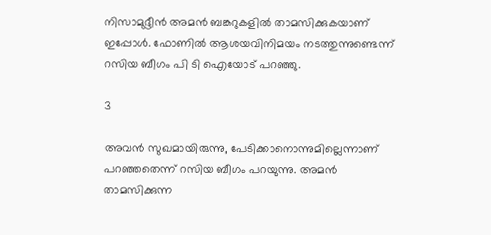നിസാമുദ്ദീന്‍ അമന്‍ ബങ്കറുകളില്‍ താമസിക്കുകയാണ് ഇപ്പോള്‍. ഫോണില്‍ ആശയവിനിമയം നടത്തുന്നുണ്ടെന്ന് റസിയ ബീഗം പി ടി ഐയോട് പറഞ്ഞു.

3

അവന്‍ സുഖമായിരുന്നു, പേടിക്കാനൊന്നുമില്ലെന്നാണ് പറഞ്ഞതെന്ന് റസിയ ബീഗം പറയുന്നു. അമന്‍ താമസിക്കുന്ന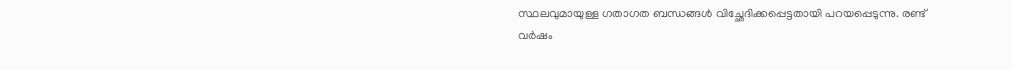സ്ഥലവുമായുള്ള ഗതാഗത ബന്ധങ്ങള്‍ വിച്ഛേദിക്കപ്പെട്ടതായി പറയപ്പെടുന്നു. രണ്ട് വര്‍ഷം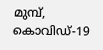മുമ്പ്, കൊവിഡ്-19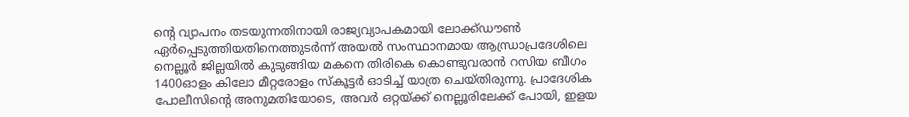ന്റെ വ്യാപനം തടയുന്നതിനായി രാജ്യവ്യാപകമായി ലോക്ക്ഡൗണ്‍ ഏര്‍പ്പെടുത്തിയതിനെത്തുടര്‍ന്ന് അയല്‍ സംസ്ഥാനമായ ആന്ധ്രാപ്രദേശിലെ നെല്ലൂര്‍ ജില്ലയില്‍ കുടുങ്ങിയ മകനെ തിരികെ കൊണ്ടുവരാന്‍ റസിയ ബീഗം 1400ഓളം കിലോ മീറ്റരോളം സ്‌കൂട്ടര്‍ ഓടിച്ച് യാത്ര ചെയ്തിരുന്നു. പ്രാദേശിക പോലീസിന്റെ അനുമതിയോടെ, അവര്‍ ഒറ്റയ്ക്ക് നെല്ലൂരിലേക്ക് പോയി, ഇളയ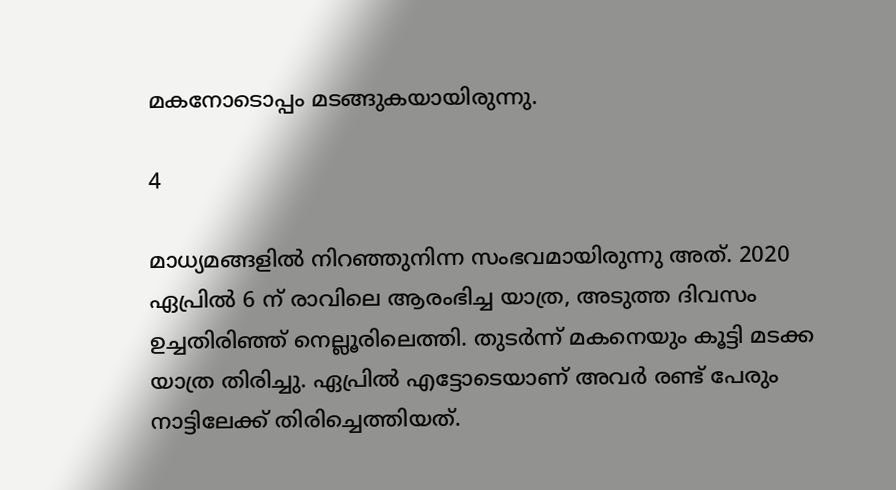മകനോടൊപ്പം മടങ്ങുകയായിരുന്നു.

4

മാധ്യമങ്ങളില്‍ നിറഞ്ഞുനിന്ന സംഭവമായിരുന്നു അത്. 2020 ഏപ്രില്‍ 6 ന് രാവിലെ ആരംഭിച്ച യാത്ര, അടുത്ത ദിവസം ഉച്ചതിരിഞ്ഞ് നെല്ലൂരിലെത്തി. തുടര്‍ന്ന് മകനെയും കൂട്ടി മടക്ക യാത്ര തിരിച്ചു. ഏപ്രില്‍ എട്ടോടെയാണ് അവര്‍ രണ്ട് പേരും നാട്ടിലേക്ക് തിരിച്ചെത്തിയത്.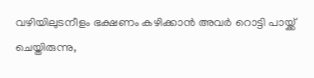വഴിയിലുടനീളം ഭക്ഷണം കഴിക്കാന്‍ അവര്‍ റൊട്ടി പായ്ക്ക് ചെയ്തിരുന്നു,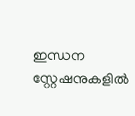ഇന്ധന സ്റ്റേഷനുകളില്‍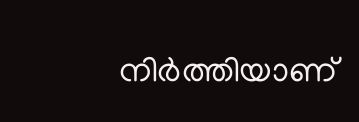നിര്‍ത്തിയാണ്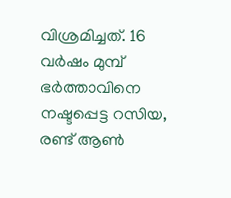വിശ്രമിച്ചത്. 16 വര്‍ഷം മുമ്പ് ഭര്‍ത്താവിനെ നഷ്ടപ്പെട്ട റസിയ, രണ്ട് ആണ്‍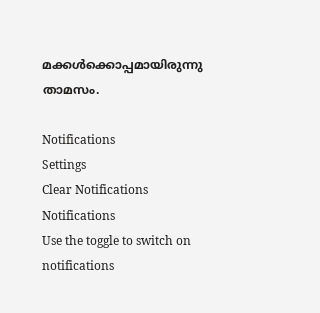മക്കള്‍ക്കൊപ്പമായിരുന്നു താമസം.

Notifications
Settings
Clear Notifications
Notifications
Use the toggle to switch on notifications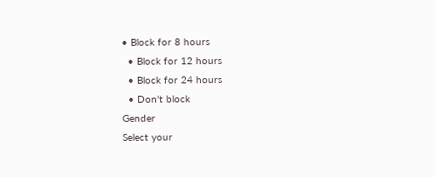• Block for 8 hours
  • Block for 12 hours
  • Block for 24 hours
  • Don't block
Gender
Select your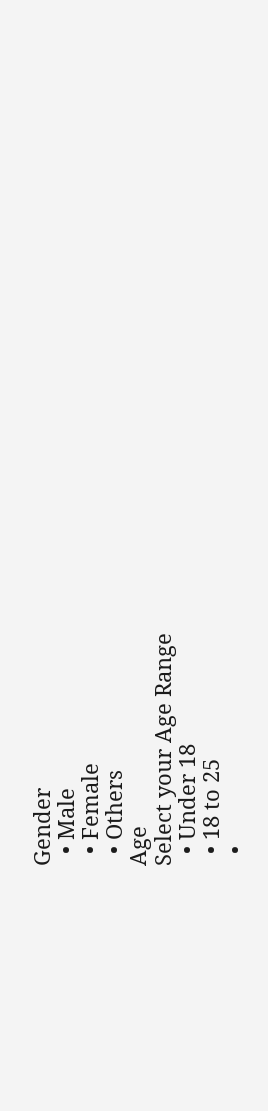Gender
  • Male
  • Female
  • Others
Age
Select your Age Range
  • Under 18
  • 18 to 25
  •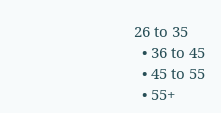26 to 35
  • 36 to 45
  • 45 to 55
  • 55+